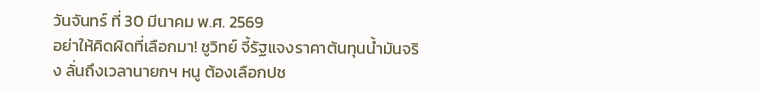วันจันทร์ ที่ 30 มีนาคม พ.ศ. 2569
อย่าให้คิดผิดที่เลือกมา! ชูวิทย์ จี้รัฐแจงราคาต้นทุนน้ำมันจริง ลั่นถึงเวลานายกฯ หนู ต้องเลือกปช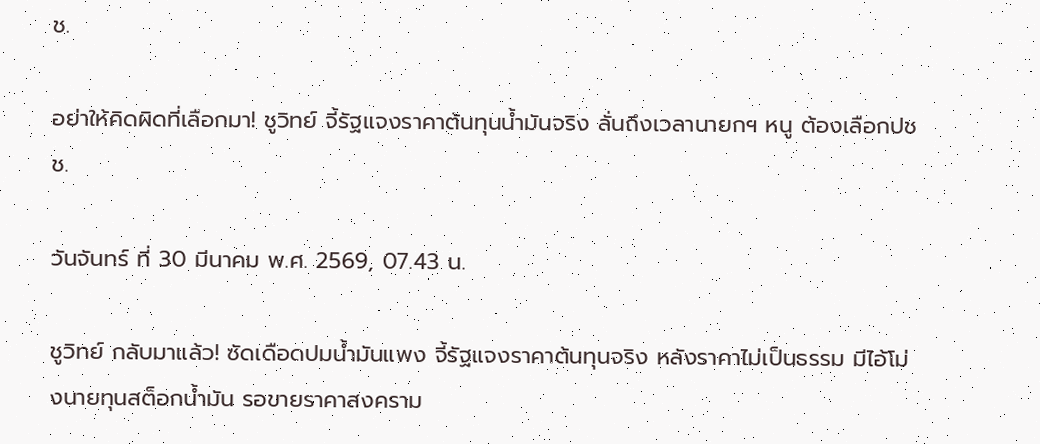ช.

อย่าให้คิดผิดที่เลือกมา! ชูวิทย์ จี้รัฐแจงราคาต้นทุนน้ำมันจริง ลั่นถึงเวลานายกฯ หนู ต้องเลือกปชช.

วันจันทร์ ที่ 30 มีนาคม พ.ศ. 2569, 07.43 น.

ชูวิทย์ กลับมาแล้ว! ซัดเดือดปมน้ำมันแพง จี้รัฐแจงราคาต้นทุนจริง หลังราคาไม่เป็นธรรม มีไอ้โม่งนายทุนสต็อกน้ำมัน รอขายราคาสงคราม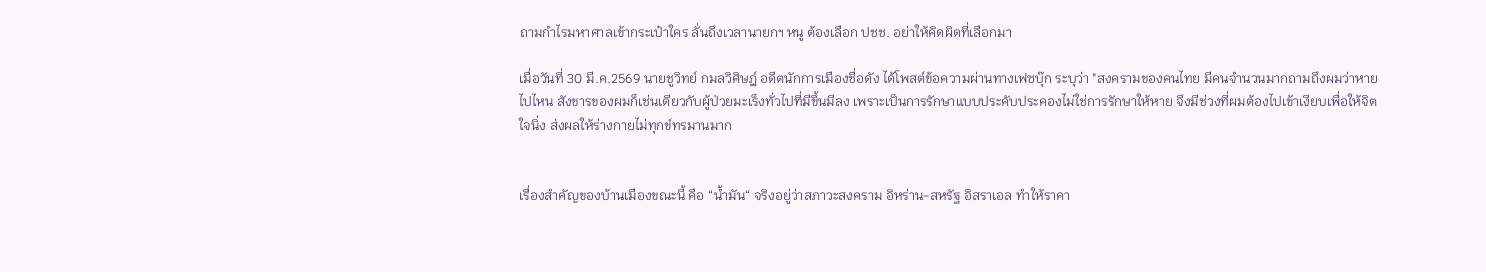ถามกำไรมหาศาลเข้ากระเป๋าใคร ลั่นถึงเวลานายกฯ หนู ต้องเลือก ปชช. อย่าให้คิดผิดที่เลือกมา

เมื่อวันที่ 30 มี.ค.2569 นายชูวิทย์ กมลวิศิษฎ์ อดีตนักการเมืองชื่อดัง ได้โพสต์ข้อความผ่านทางเฟซบุ๊ก ระบุว่า "สงครามของคนไทย มีคนจำนวนมากถามถึงผมว่าหายไปไหน สังขารของผมก็เช่นเดียวกับผู้ป่วยมะเร็งทั่วไปที่มีขึ้นมีลง เพราะเป็นการรักษาแบบประคับประคองไม่ใช่การรักษาให้หาย จึงมีช่วงที่ผมต้องไปเข้าเงียบเพื่อให้จิตใจนิ่ง ส่งผลให้ร่างกายไม่ทุกข์ทรมานมาก


เรื่องสำคัญของบ้านเมืองขณะนี้ คือ “น้ำมัน“ จริงอยู่ว่าสภาวะสงคราม อิหร่าน-สหรัฐ อิสราเอล ทำให้ราคา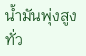น้ำมันพุ่งสูงทั่ว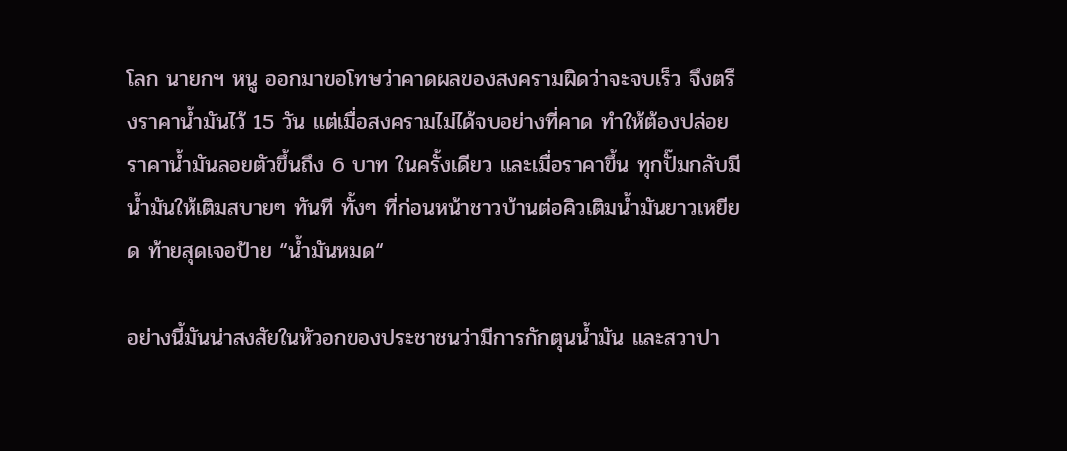โลก นายกฯ หนู ออกมาขอโทษว่าคาดผลของสงครามผิดว่าจะจบเร็ว จึงตรึงราคาน้ำมันไว้ 15 วัน แต่เมื่อสงครามไม่ได้จบอย่างที่คาด ทำให้ต้องปล่อยราคาน้ำมันลอยตัวขึ้นถึง 6 บาท ในครั้งเดียว และเมื่อราคาขึ้น ทุกปั๊มกลับมีน้ำมันให้เติมสบายๆ ทันที ทั้งๆ ที่ก่อนหน้าชาวบ้านต่อคิวเติมน้ำมันยาวเหยียด ท้ายสุดเจอป้าย “น้ำมันหมด“

อย่างนี้มันน่าสงสัยในหัวอกของประชาชนว่ามีการกักตุนน้ำมัน และสวาปา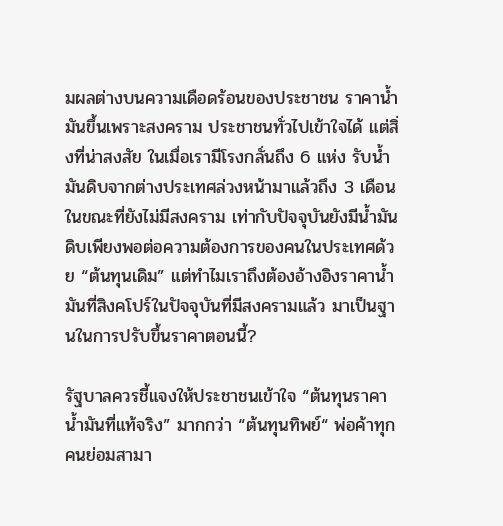มผลต่างบนความเดือดร้อนของประชาชน ราคาน้ำมันขึ้นเพราะสงคราม ประชาชนทั่วไปเข้าใจได้ แต่สิ่งที่น่าสงสัย ในเมื่อเรามีโรงกลั่นถึง 6 แห่ง รับน้ำมันดิบจากต่างประเทศล่วงหน้ามาแล้วถึง 3 เดือนในขณะที่ยังไม่มีสงคราม เท่ากับปัจจุบันยังมีน้ำมันดิบเพียงพอต่อความต้องการของคนในประเทศด้วย “ต้นทุนเดิม” แต่ทำไมเราถึงต้องอ้างอิงราคาน้ำมันที่สิงคโปร์ในปัจจุบันที่มีสงครามแล้ว มาเป็นฐานในการปรับขึ้นราคาตอนนี้?

รัฐบาลควรชี้แจงให้ประชาชนเข้าใจ “ต้นทุนราคาน้ำมันที่แท้จริง” มากกว่า “ต้นทุนทิพย์“ พ่อค้าทุกคนย่อมสามา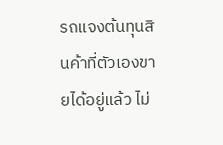รถแจงต้นทุนสินค้าที่ตัวเองขายได้อยู่แล้ว ไม่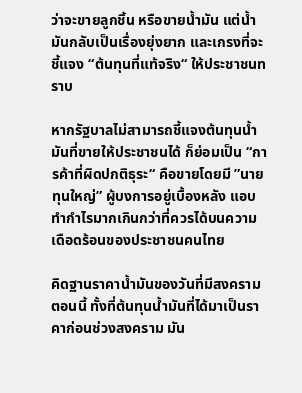ว่าจะขายลูกชิ้น หรือขายน้ำมัน แต่น้ำมันกลับเป็นเรื่องยุ่งยาก และเกรงที่จะชี้แจง “ต้นทุนที่แท้จริง“ ให้ประชาชนทราบ

หากรัฐบาลไม่สามารถชี้แจงต้นทุนน้ำมันที่ขายให้ประชาชนได้ ก็ย่อมเป็น “การค้าที่ผิดปกติธุระ“ คือขายโดยมี ”นายทุนใหญ่” ผู้บงการอยู่เบื้องหลัง แอบทำกำไรมากเกินกว่าที่ควรได้บนความเดือดร้อนของประชาชนคนไทย

คิดฐานราคาน้ำมันของวันที่มีสงครามตอนนี้ ทั้งที่ต้นทุนน้ำมันที่ได้มาเป็นราคาก่อนช่วงสงคราม มัน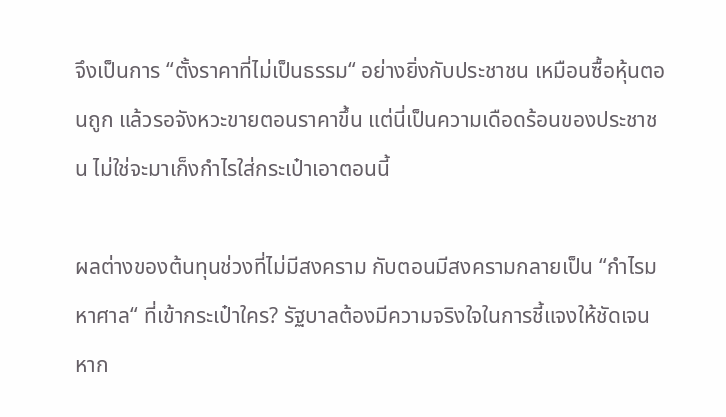จึงเป็นการ “ตั้งราคาที่ไม่เป็นธรรม“ อย่างยิ่งกับประชาชน เหมือนซื้อหุ้นตอนถูก แล้วรอจังหวะขายตอนราคาขึ้น แต่นี่เป็นความเดือดร้อนของประชาชน ไม่ใช่จะมาเก็งกำไรใส่กระเป๋าเอาตอนนี้

ผลต่างของต้นทุนช่วงที่ไม่มีสงคราม กับตอนมีสงครามกลายเป็น “กำไรมหาศาล“ ที่เข้ากระเป๋าใคร? รัฐบาลต้องมีความจริงใจในการชี้แจงให้ชัดเจน หาก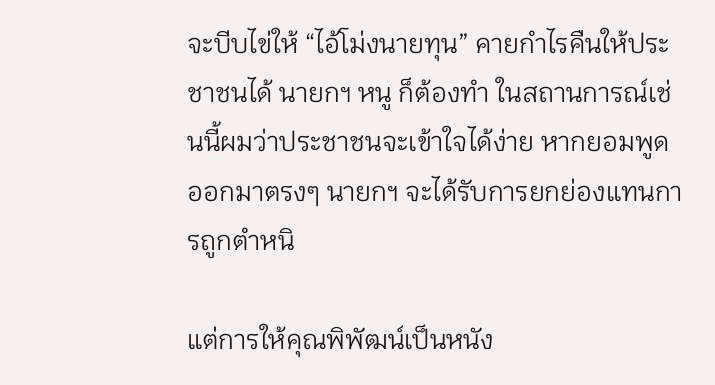จะบีบไข่ให้ “ไอ้โม่งนายทุน” คายกำไรคืนให้ประชาชนได้ นายกฯ หนู ก็ต้องทำ ในสถานการณ์เช่นนี้ผมว่าประชาชนจะเข้าใจได้ง่าย หากยอมพูดออกมาตรงๆ นายกฯ จะได้รับการยกย่องแทนการถูกตำหนิ

แต่การให้คุณพิพัฒน์เป็นหนัง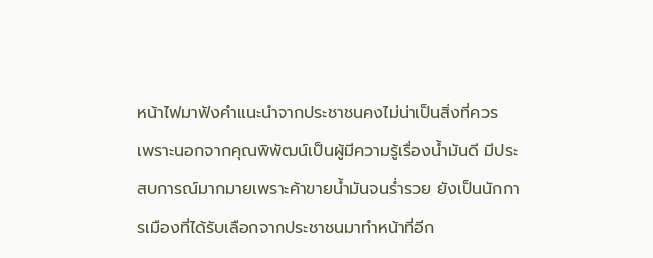หน้าไฟมาฟังคำแนะนำจากประชาชนคงไม่น่าเป็นสิ่งที่ควร เพราะนอกจากคุณพิพัฒน์เป็นผู้มีความรู้เรื่องน้ำมันดี มีประสบการณ์มากมายเพราะค้าขายน้ำมันจนร่ำรวย ยังเป็นนักการเมืองที่ได้รับเลือกจากประชาชนมาทำหน้าที่อีก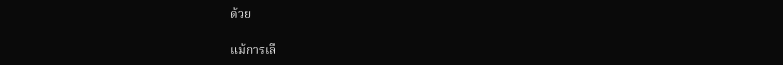ด้วย

แม้การเลื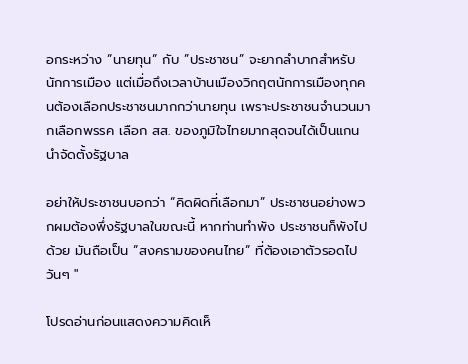อกระหว่าง “นายทุน“ กับ ”ประชาชน” จะยากลำบากสำหรับนักการเมือง แต่เมื่อถึงเวลาบ้านเมืองวิกฤตนักการเมืองทุกคนต้องเลือกประชาชนมากกว่านายทุน เพราะประชาชนจำนวนมากเลือกพรรค เลือก สส. ของภูมิใจไทยมากสุดจนได้เป็นแกนนำจัดตั้งรัฐบาล

อย่าให้ประชาชนบอกว่า “คิดผิดที่เลือกมา” ประชาชนอย่างพวกผมต้องพึ่งรัฐบาลในขณะนี้ หากท่านทำพัง ประชาชนก็พังไปด้วย มันถือเป็น “สงครามของคนไทย“ ที่ต้องเอาตัวรอดไปวันๆ "

โปรดอ่านก่อนแสดงความคิดเห็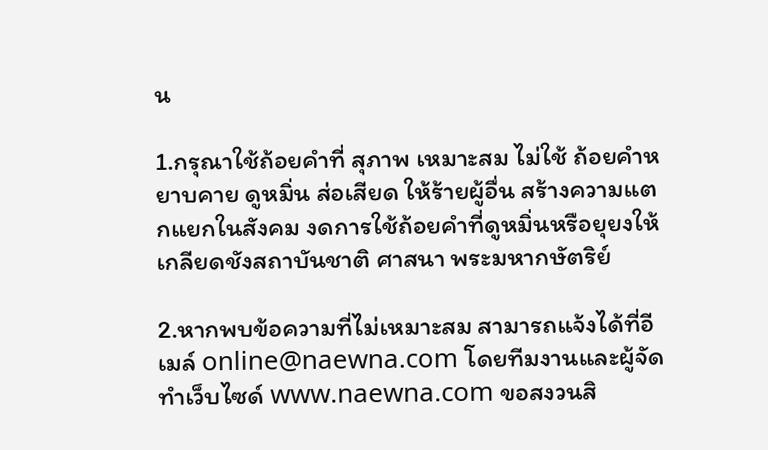น

1.กรุณาใช้ถ้อยคำที่ สุภาพ เหมาะสม ไม่ใช้ ถ้อยคำหยาบคาย ดูหมิ่น ส่อเสียด ให้ร้ายผู้อื่น สร้างความแตกแยกในสังคม งดการใช้ถ้อยคำที่ดูหมิ่นหรือยุยงให้เกลียดชังสถาบันชาติ ศาสนา พระมหากษัตริย์

2.หากพบข้อความที่ไม่เหมาะสม สามารถแจ้งได้ที่อีเมล์ online@naewna.com โดยทีมงานและผู้จัดทำเว็บไซด์ www.naewna.com ขอสงวนสิ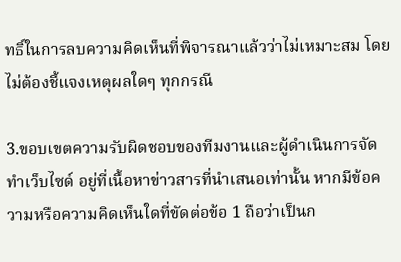ทธิ์ในการลบความคิดเห็นที่พิจารณาแล้วว่าไม่เหมาะสม โดยไม่ต้องชี้แจงเหตุผลใดๆ ทุกกรณี

3.ขอบเขตความรับผิดชอบของทีมงานและผู้ดำเนินการจัดทำเว็บไซด์ อยู่ที่เนื้อหาข่าวสารที่นำเสนอเท่านั้น หากมีข้อความหรือความคิดเห็นใดที่ขัดต่อข้อ 1 ถือว่าเป็นก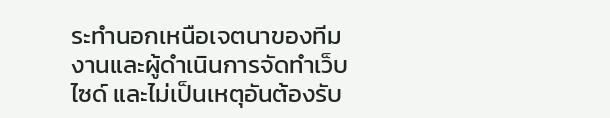ระทำนอกเหนือเจตนาของทีมงานและผู้ดำเนินการจัดทำเว็บไซด์ และไม่เป็นเหตุอันต้องรับ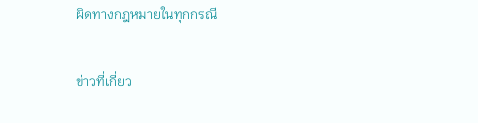ผิดทางกฎหมายในทุกกรณี

ข่าวที่เกี่ยว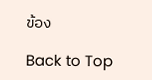ข้อง

Back to Top